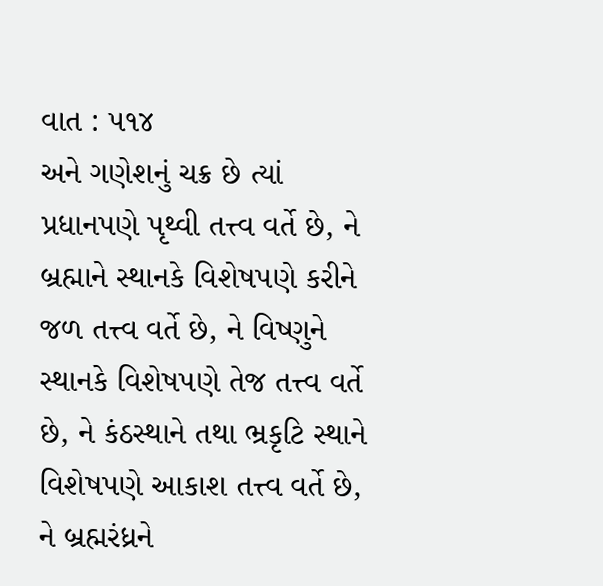વાત : ૫૧૪
અને ગણેશનું ચક્ર છે ત્યાં પ્રધાનપણે પૃથ્વી તત્ત્વ વર્તે છે, ને બ્રહ્માને સ્થાનકે વિશેષપણે કરીને જળ તત્ત્વ વર્તે છે, ને વિષ્ણુને સ્થાનકે વિશેષપણે તેજ તત્ત્વ વર્તે છે, ને કંઠસ્થાને તથા ભ્રકૃટિ સ્થાને વિશેષપણે આકાશ તત્ત્વ વર્તે છે, ને બ્રહ્મરંધ્રને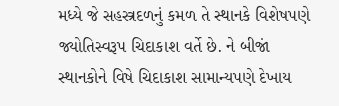મધ્યે જે સહસ્ત્રદળનું કમળ તે સ્થાનકે વિશેષપણે જ્યોતિસ્વરૂપ ચિદાકાશ વર્તે છે. ને બીજાં સ્થાનકોને વિષે ચિદાકાશ સામાન્યપણે દેખાય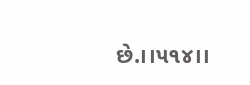છે.।।૫૧૪।।